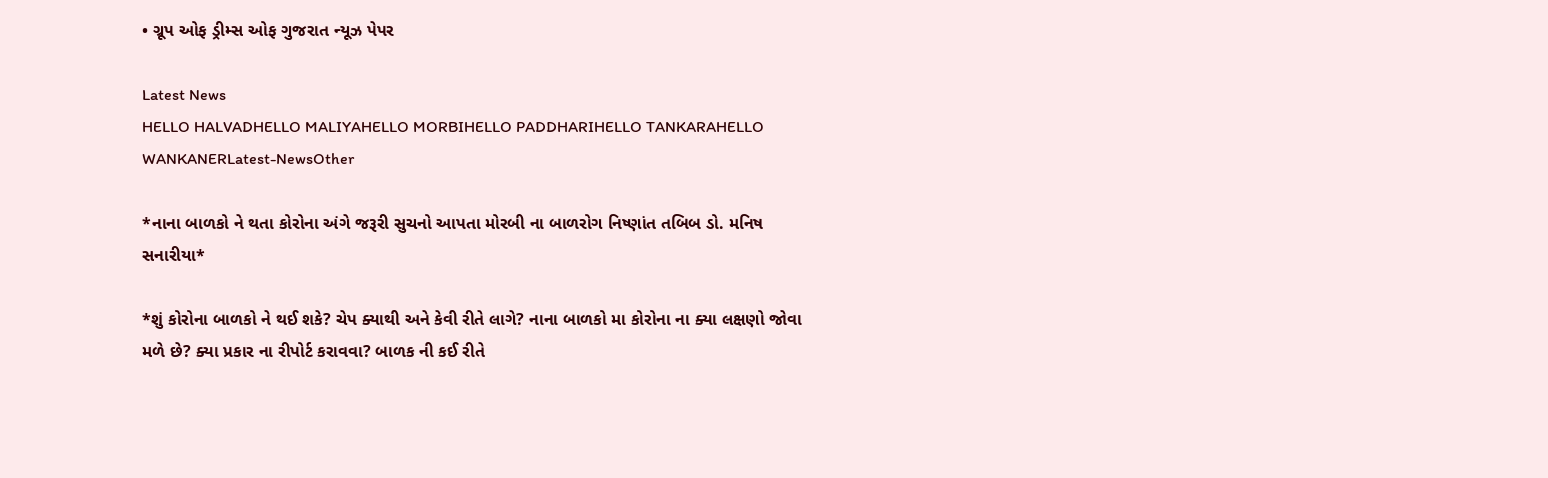• ગ્રૂપ ઓફ ડ્રીમ્સ ઓફ ગુજરાત ન્યૂઝ પેપર

Latest News
HELLO HALVADHELLO MALIYAHELLO MORBIHELLO PADDHARIHELLO TANKARAHELLO WANKANERLatest-NewsOther

*નાના બાળકો ને થતા કોરોના અંગે જરૂરી સુચનો આપતા મોરબી ના બાળરોગ નિષ્ણાંત તબિબ ડો. મનિષ સનારીયા*

*શું કોરોના બાળકો ને થઈ શકે? ચેપ ક્યાથી અને કેવી રીતે લાગે? નાના બાળકો મા કોરોના ના ક્યા લક્ષણો જોવા મળે છે? ક્યા પ્રકાર ના રીપોર્ટ કરાવવા? બાળક ની કઈ રીતે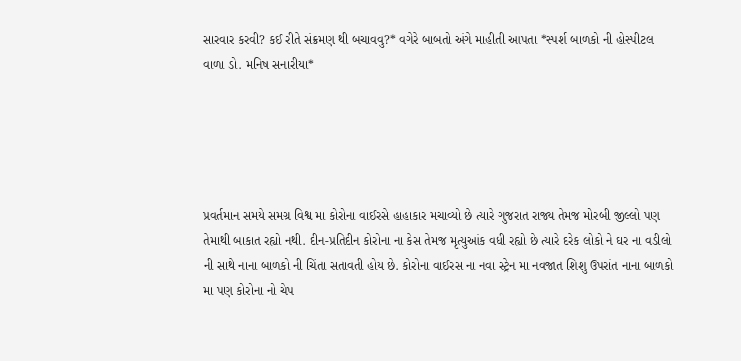સારવાર કરવી? કઈ રીતે સંક્રમણ થી બચાવવુ?* વગેરે બાબતો અંગે માહીતી આપતા *સ્પર્શ બાળકો ની હોસ્પીટલ વાળા ડો. મનિષ સનારીયા*





પ્રવર્તમાન સમયે સમગ્ર વિશ્વ મા કોરોના વાઈરસે હાહાકાર મચાવ્યો છે ત્યારે ગુજરાત રાજ્ય તેમજ મોરબી જીલ્લો પણ તેમાથી બાકાત રહ્યો નથી. દીન-પ્રતિદીન કોરોના ના કેસ તેમજ મૃત્યુઆંક વધી રહ્યો છે ત્યારે દરેક લોકો ને ઘર ના વડીલો ની સાથે નાના બાળકો ની ચિંતા સતાવતી હોય છે. કોરોના વાઈરસ ના નવા સ્ટ્રેન મા નવજાત શિશુ ઉપરાંત નાના બાળકો મા પણ કોરોના નો ચેપ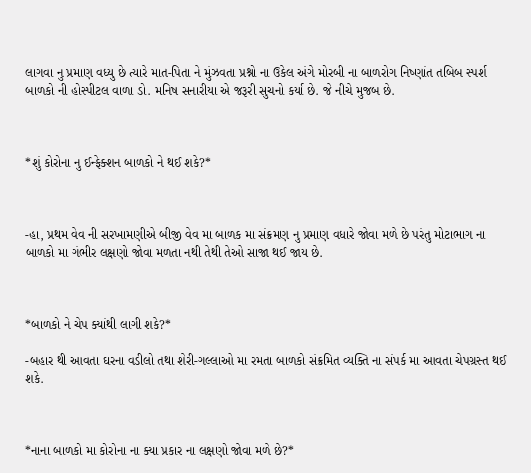લાગવા નુ પ્રમાણ વધ્યુ છે ત્યારે માત-પિતા ને મુંઝવતા પ્રશ્નો ના ઉકેલ અંગે મોરબી ના બાળરોગ નિષ્ણાંત તબિબ સ્પર્શ બાળકો ની હોસ્પીટલ વાળા ડો. મનિષ સનારીયા એ જરૂરી સુચનો કર્યા છે. જે નીચે મુજબ છે.



*શું કોરોના નુ ઈન્ફેક્શન બાળકો ને થઈ શકે?*



-હા, પ્રથમ વેવ ની સરખામણીએ બીજી વેવ મા બાળક મા સંક્રમણ નુ પ્રમાણ વધારે જોવા મળે છે પરંતુ મોટાભાગ ના બાળકો મા ગંભીર લક્ષણો જોવા મળતા નથી તેથી તેઓ સાજા થઈ જાય છે.



*બાળકો ને ચેપ ક્યાંથી લાગી શકે?*

-બહાર થી આવતા ઘરના વડીલો તથા શેરી-ગલ્લાઓ મા રમતા બાળકો સંક્રમિત વ્યક્તિ ના સંપર્ક મા આવતા ચેપગ્રસ્ત થઈ શકે.



*નાના બાળકો મા કોરોના ના ક્યા પ્રકાર ના લક્ષણો જોવા મળે છે?*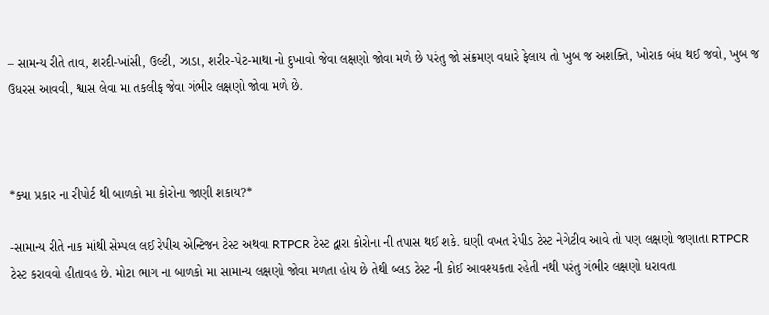– સામન્ય રીતે તાવ, શરદી-ખાંસી, ઉલ્ટી, ઝાડા, શરીર-પેટ-માથા નો દુખાવો જેવા લક્ષણો જોવા મળે છે પરંતુ જો સંક્રમણ વધારે ફેલાય તો ખુબ જ અશક્તિ, ખોરાક બંધ થઈ જવો, ખુબ જ ઉધરસ આવવી, શ્વાસ લેવા મા તકલીફ જેવા ગંભીર લક્ષણો જોવા મળે છે.



*ક્યા પ્રકાર ના રીપોર્ટ થી બાળકો મા કોરોના જાણી શકાય?*

-સામાન્ય રીતે નાક માંથી સેમ્પલ લઈ રેપીચ એન્ટિજન ટેસ્ટ અથવા RTPCR ટેસ્ટ દ્વારા કોરોના ની તપાસ થઈ શકે. ઘણી વખત રેપીડ ટેસ્ટ નેગેટીવ આવે તો પણ લક્ષણો જણાતા RTPCR ટેસ્ટ કરાવવો હીતાવહ છે. મોટા ભાગ ના બાળકો મા સામાન્ય લક્ષણો જોવા મળતા હોય છે તેથી બ્લડ ટેસ્ટ ની કોઈ આવશ્યકતા રહેતી નથી પરંતુ ગંભીર લક્ષણો ધરાવતા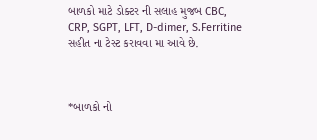બાળકો માટે ડોક્ટર ની સલાહ મુજબ CBC, CRP, SGPT, LFT, D-dimer, S.Ferritine સહીત ના ટેસ્ટ કરાવવા મા આવે છે.



*બાળકો નો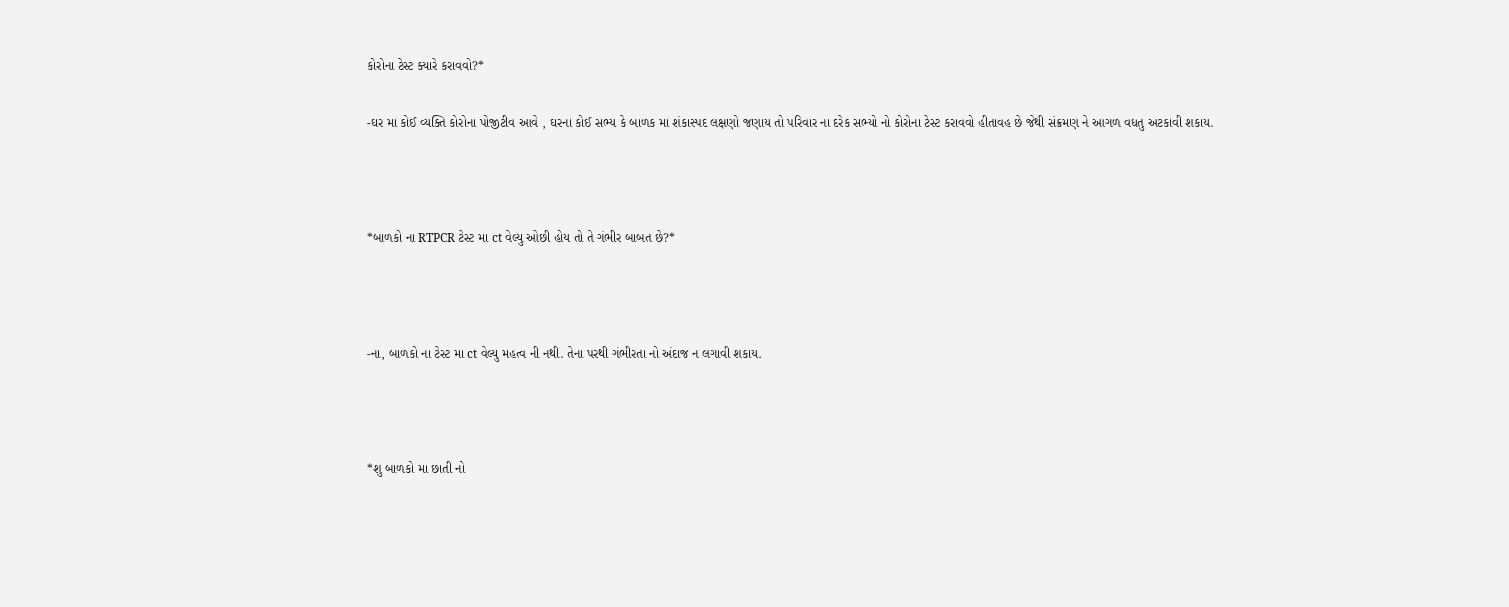કોરોના ટેસ્ટ ક્યારે કરાવવો?*

-ઘર મા કોઈ વ્યક્તિ કોરોના પોજીટીવ આવે , ઘરના કોઈ સભ્ય કે બાળક મા શંકાસ્પદ લક્ષણો જણાય તો પરિવાર ના દરેક સભ્યો નો કોરોના ટેસ્ટ કરાવવો હીતાવહ છે જેથી સંક્રમણ ને આગળ વધતુ અટકાવી શકાય.



*બાળકો ના RTPCR ટેસ્ટ મા ct વેલ્યુ ઓછી હોય તો તે ગંભીર બાબત છે?*



-ના, બાળકો ના ટેસ્ટ મા ct વેલ્યુ મહત્વ ની નથી. તેના પરથી ગંભીરતા નો અંદાજ ન લગાવી શકાય.



*શુ બાળકો મા છાતી નો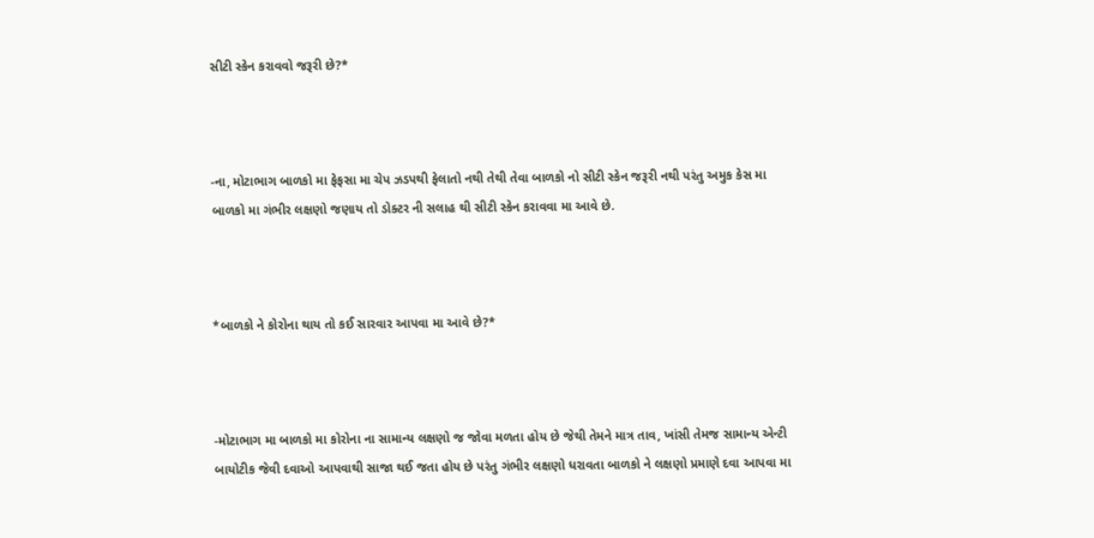સીટી સ્કેન કરાવવો જરૂરી છે?*



-ના, મોટાભાગ બાળકો મા ફેફસા મા ચેપ ઝડપથી ફેલાતો નથી તેથી તેવા બાળકો નો સીટી સ્કેન જરૂરી નથી પરંતુ અમુક કેસ મા બાળકો મા ગંભીર લક્ષણો જણાય તો ડોક્ટર ની સલાહ થી સીટી સ્કેન કરાવવા મા આવે છે.



*બાળકો ને કોરોના થાય તો કઈ સારવાર આપવા મા આવે છે?*



-મોટાભાગ મા બાળકો મા કોરોના ના સામાન્ય લક્ષણો જ જોવા મળતા હોય છે જેથી તેમને માત્ર તાવ, ખાંસી તેમજ સામાન્ય એન્ટી બાયોટીક જેવી દવાઓ આપવાથી સાજા થઈ જતા હોય છે પરંતુ ગંભીર લક્ષણો ધરાવતા બાળકો ને લક્ષણો પ્રમાણે દવા આપવા મા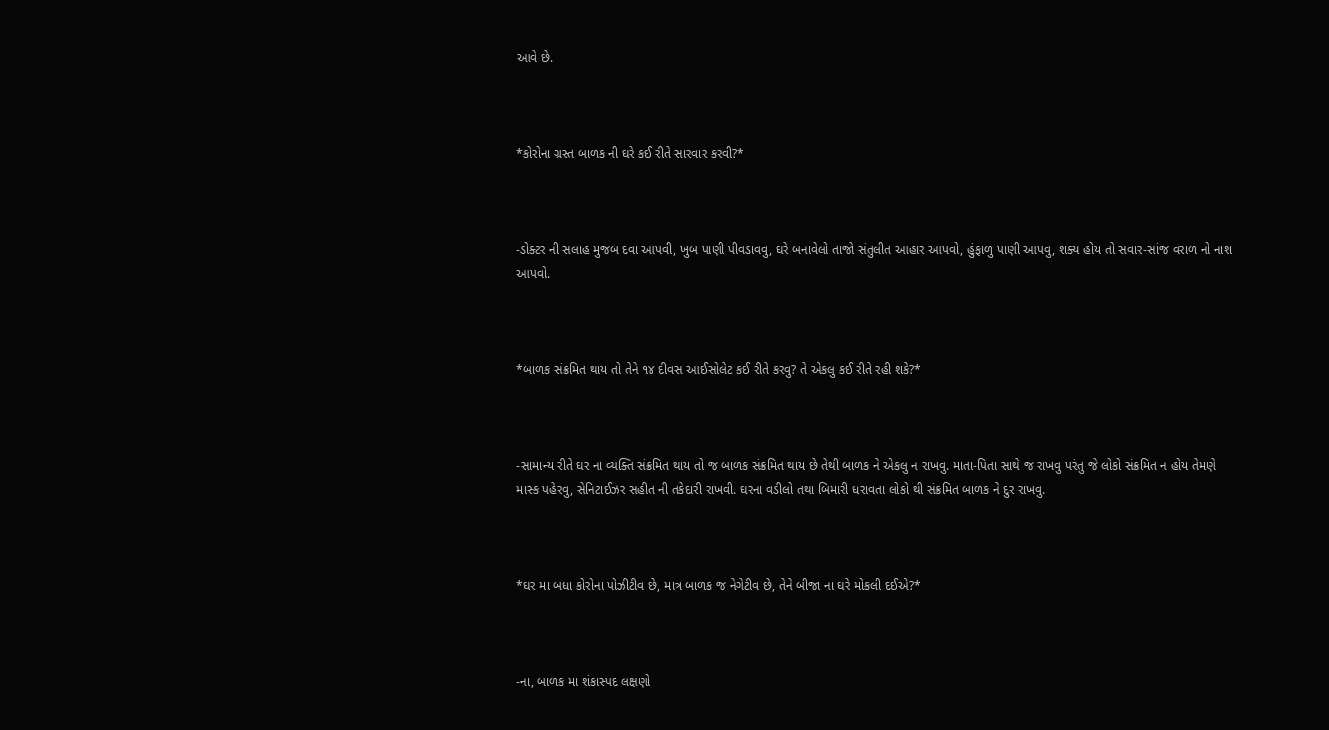આવે છે.



*કોરોના ગ્રસ્ત બાળક ની ઘરે કઈ રીતે સારવાર કરવી?*



-ડોક્ટર ની સલાહ મુજબ દવા આપવી, ખુબ પાણી પીવડાવવુ, ઘરે બનાવેલો તાજો સંતુલીત આહાર આપવો, હુંફાળુ પાણી આપવુ, શક્ય હોય તો સવાર-સાંજ વરાળ નો નાશ આપવો.



*બાળક સંક્રમિત થાય તો તેને ૧૪ દીવસ આઈસોલેટ કઈ રીતે કરવુ? તે એકલુ કઈ રીતે રહી શકે?*



-સામાન્ય રીતે ઘર ના વ્યક્તિ સંક્રમિત થાય તો જ બાળક સંક્રમિત થાય છે તેથી બાળક ને એકલુ ન રાખવુ. માતા-પિતા સાથે જ રાખવુ પરંતુ જે લોકો સંક્રમિત ન હોય તેમણે માસ્ક પહેરવુ, સેનિટાઈઝર સહીત ની તકેદારી રાખવી. ઘરના વડીલો તથા બિમારી ધરાવતા લોકો થી સંક્રમિત બાળક ને દુર રાખવુ.



*ઘર મા બધા કોરોના પોઝીટીવ છે, માત્ર બાળક જ નેગેટીવ છે, તેને બીજા ના ઘરે મોકલી દઈએ?*



-ના, બાળક મા શંકાસ્પદ લક્ષણો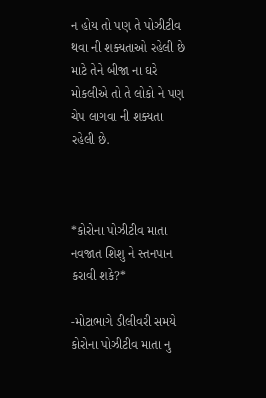ન હોય તો પણ તે પોઝીટીવ થવા ની શક્યતાઓ રહેલી છે માટે તેને બીજા ના ઘરે મોકલીએ તો તે લોકો ને પણ ચેપ લાગવા ની શક્યતા રહેલી છે.



*કોરોના પોઝીટીવ માતા નવજાત શિશુ ને સ્તનપાન કરાવી શકે?*

-મોટાભાગે ડીલીવરી સમયે કોરોના પોઝીટીવ માતા નુ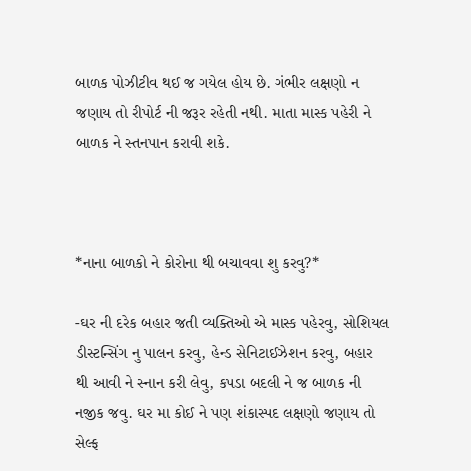બાળક પોઝીટીવ થઈ જ ગયેલ હોય છે. ગંભીર લક્ષણો ન જણાય તો રીપોર્ટ ની જરૂર રહેતી નથી. માતા માસ્ક પહેરી ને બાળક ને સ્તનપાન કરાવી શકે.



*નાના બાળકો ને કોરોના થી બચાવવા શુ કરવુ?*

-ઘર ની દરેક બહાર જતી વ્યક્તિઓ એ માસ્ક પહેરવુ, સોશિયલ ડીસ્ટન્સિંગ નુ પાલન કરવુ, હેન્ડ સેનિટાઈઝેશન કરવુ, બહાર થી આવી ને સ્નાન કરી લેવુ, કપડા બદલી ને જ બાળક ની નજીક જવુ. ઘર મા કોઈ ને પણ શંકાસ્પદ લક્ષણો જણાય તો સેલ્ફ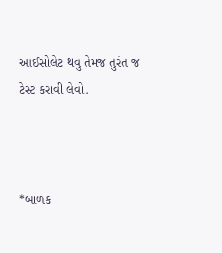આઈસોલેટ થવુ તેમજ તુરંત જ ટેસ્ટ કરાવી લેવો.



*બાળક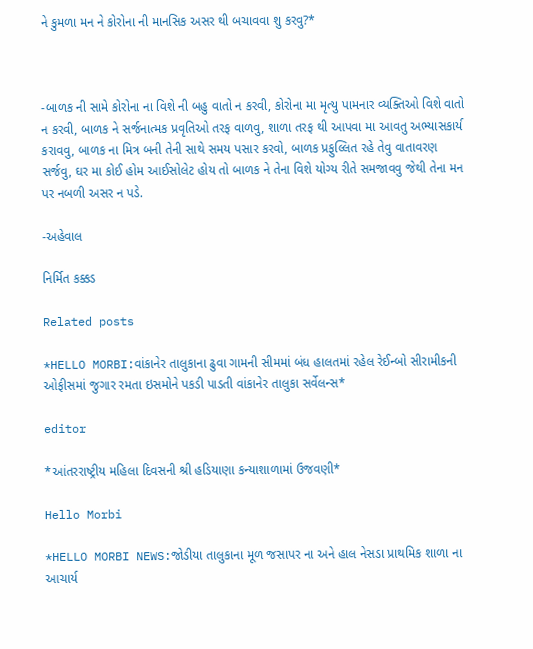ને કુમળા મન ને કોરોના ની માનસિક અસર થી બચાવવા શુ કરવુ?*



-બાળક ની સામે કોરોના ના વિશે ની બહુ વાતો ન કરવી, કોરોના મા મૃત્યુ પામનાર વ્યક્તિઓ વિશે વાતો ન કરવી, બાળક ને સર્જનાત્મક પ્રવૃતિઓ તરફ વાળવુ, શાળા તરફ થી આપવા મા આવતુ અભ્યાસકાર્ય કરાવવુ, બાળક ના મિત્ર બની તેની સાથે સમય પસાર કરવો, બાળક પ્રફુલ્લિત રહે તેવુ વાતાવરણ સર્જવુ, ઘર મા કોઈ હોમ આઈસોલેટ હોય તો બાળક ને તેના વિશે યોગ્ય રીતે સમજાવવુ જેથી તેના મન પર નબળી અસર ન પડે.

-અહેવાલ

નિર્મિત કક્કડ

Related posts

*HELLO MORBI:વાંકાનેર તાલુકાના ઢુવા ગામની સીમમાં બંધ હાલતમાં રહેલ રેઈન્બો સીરામીકની ઓફીસમાં જુગાર રમતા ઇસમોને પકડી પાડતી વાંકાનેર તાલુકા સર્વેલન્સ*

editor

*આંતરરાષ્ટ્રીય મહિલા દિવસની શ્રી હડિયાણા કન્યાશાળામાં ઉજવણી*

Hello Morbi

*HELLO MORBI NEWS:જોડીયા તાલુકાના મૂળ જસાપર ના અને હાલ નેસડા પ્રાથમિક શાળા ના આચાર્ય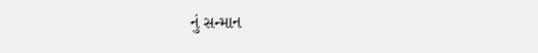નું સન્માન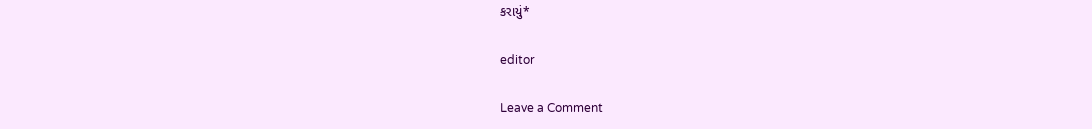કરાયું*

editor

Leave a Comment